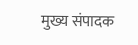मुख्य संपादक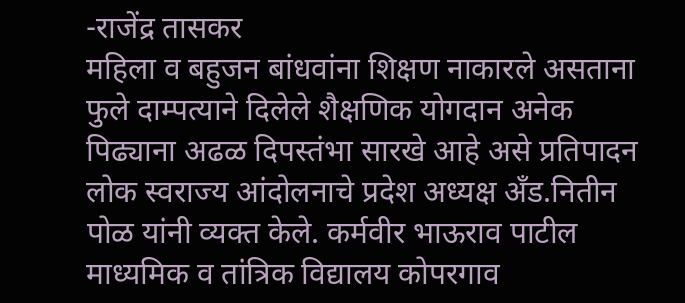-राजेंद्र तासकर
महिला व बहुजन बांधवांना शिक्षण नाकारले असताना फुले दाम्पत्याने दिलेले शैक्षणिक योगदान अनेक पिढ्याना अढळ दिपस्तंभा सारखे आहे असे प्रतिपादन लोक स्वराज्य आंदोलनाचे प्रदेश अध्यक्ष अँड.नितीन पोळ यांनी व्यक्त केले. कर्मवीर भाऊराव पाटील माध्यमिक व तांत्रिक विद्यालय कोपरगाव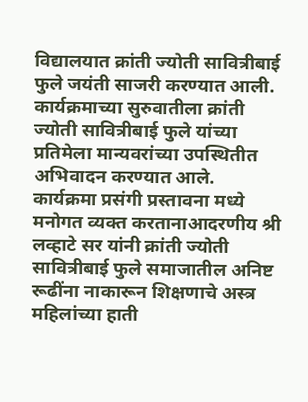विद्यालयात क्रांती ज्योती सावित्रीबाई फुले जयंती साजरी करण्यात आली.
कार्यक्रमाच्या सुरुवातीला क्रांती ज्योती सावित्रीबाई फुले यांच्या प्रतिमेला मान्यवरांच्या उपस्थितीत अभिवादन करण्यात आले.
कार्यक्रमा प्रसंगी प्रस्तावना मध्ये मनोगत व्यक्त करतानाआदरणीय श्री लव्हाटे सर यांनी क्रांती ज्योती सावित्रीबाई फुले समाजातील अनिष्ट रूढींना नाकारून शिक्षणाचे अस्त्र महिलांच्या हाती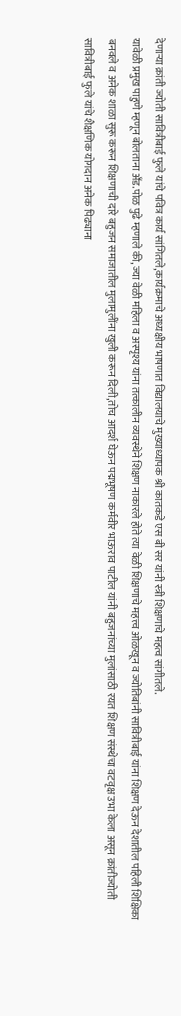देणाऱ्या क्रांती ज्योती सावित्रीबाई फुले यांचे पवित्र कार्य सांगितले,कार्यक्रमाचे अध्यक्षीय भाषणात विद्यालयाचे मुख्याध्यापक श्री कातकडे एस बी सर यांनी स्त्री शिक्षणाचे महत्व सांगीतले.
यावेळी प्रमुख पाहुणे म्हणून बोलताना अँड.पोळ पुढे म्हणाले की, ज्या वेळी महिला व अस्पृश्य यांना तत्कालीन व्यवस्थेने शिक्षण नाकारले होते त्या वेळी शिक्षणाचे महत्त्व ओळखून व ज्योतिबांनी सावित्रीबाई यांना शिक्षण देऊन देशातील पहिली शिक्षिका बनवले व अनेक शाळा सुरू करून शिक्षणाची दारे बहुजन समाजातील मुलामुलींना खुली करून दिली,तोच आदर्श घेऊन पद्मभूषण कर्मवीर भाऊराव पाटील यांनी बहुजनांच्या मुलांसाठी रयत शिक्षण संस्थेचा वटवृक्ष उभा केला असून क्रांतीज्योती सावित्रीबाई फुले यांचे शैक्षणिक योगदान अनेक पिढ्याना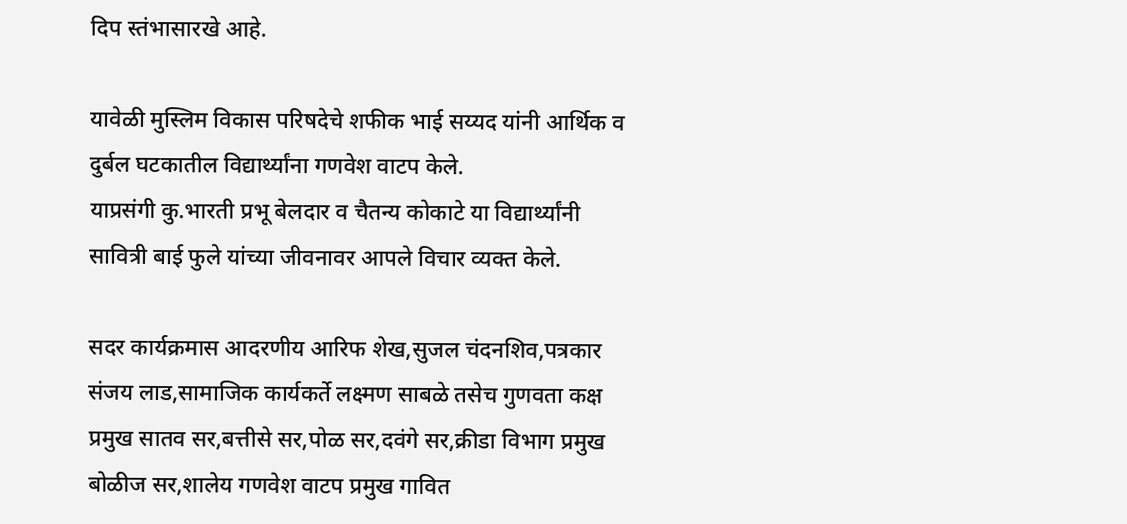दिप स्तंभासारखे आहे.

यावेळी मुस्लिम विकास परिषदेचे शफीक भाई सय्यद यांनी आर्थिक व दुर्बल घटकातील विद्यार्थ्यांना गणवेश वाटप केले.
याप्रसंगी कु.भारती प्रभू बेलदार व चैतन्य कोकाटे या विद्यार्थ्यांनी सावित्री बाई फुले यांच्या जीवनावर आपले विचार व्यक्त केले.

सदर कार्यक्रमास आदरणीय आरिफ शेख,सुजल चंदनशिव,पत्रकार संजय लाड,सामाजिक कार्यकर्ते लक्ष्मण साबळे तसेच गुणवता कक्ष प्रमुख सातव सर,बत्तीसे सर,पोळ सर,दवंगे सर,क्रीडा विभाग प्रमुख बोळीज सर,शालेय गणवेश वाटप प्रमुख गावित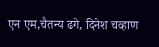एन एम,चैतन्य ढगे, दिनेश चव्हाण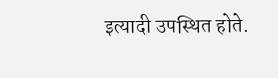इत्यादी उपस्थित होते.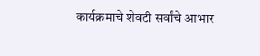कार्यक्रमाचे शेवटी सर्वांचे आभार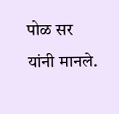पोळ सर यांनी मानले.